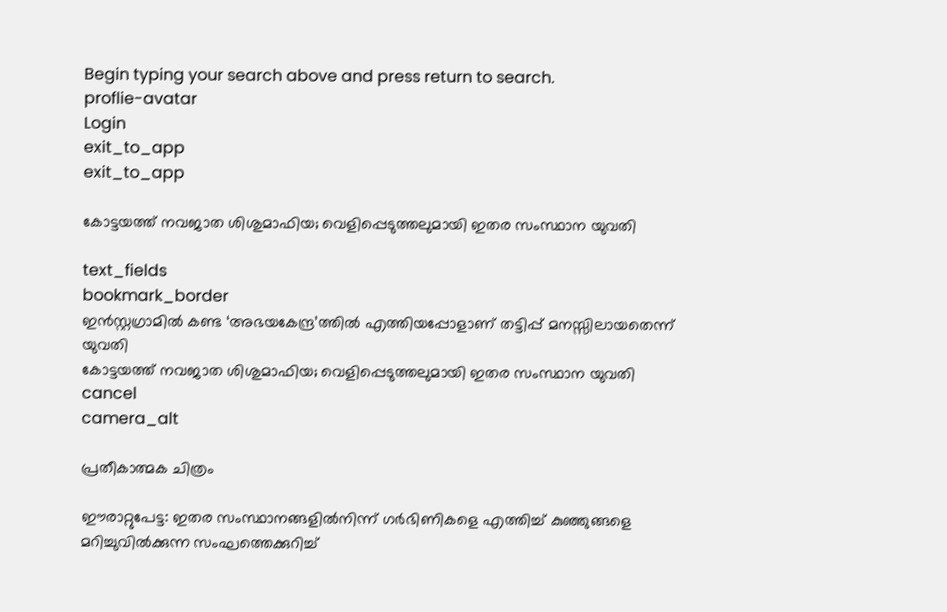Begin typing your search above and press return to search.
proflie-avatar
Login
exit_to_app
exit_to_app

കോട്ടയത്ത് നവജാത ശിശുമാഫിയ; വെളിപ്പെടുത്തലുമായി ഇതര സംസ്ഥാന യുവതി

text_fields
bookmark_border
ഇൻസ്റ്റഗ്രാമിൽ കണ്ട ‘അഭയകേന്ദ്ര’ത്തിൽ എത്തിയപ്പോളാണ് തട്ടിപ്പ് മനസ്സിലായതെന്ന് യുവതി
കോട്ടയത്ത് നവജാത ശിശുമാഫിയ; വെളിപ്പെടുത്തലുമായി ഇതര സംസ്ഥാന യുവതി
cancel
camera_alt

പ്രതീകാത്മക ചിത്രം

ഈരാറ്റുപേട്ട: ഇതര സംസ്ഥാനങ്ങളിൽനിന്ന് ഗർഭിണികളെ എത്തിച്ച് കുഞ്ഞുങ്ങളെ മറിച്ചുവിൽക്കുന്ന സംഘത്തെക്കുറിച്ച്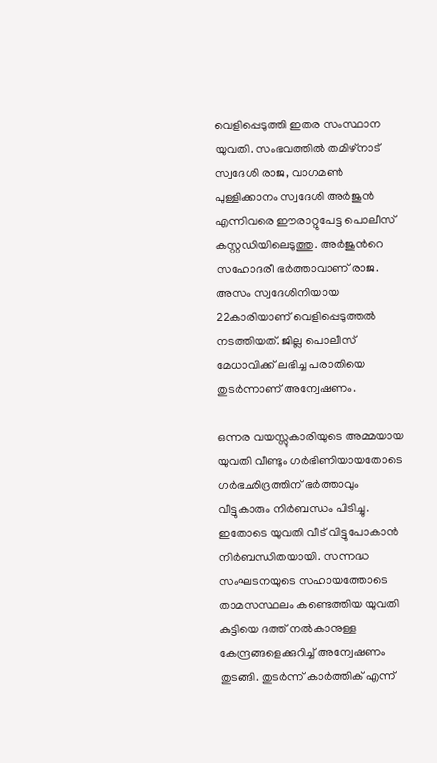വെളിപ്പെടുത്തി ഇതര സംസ്ഥാന യുവതി. സംഭവത്തിൽ തമിഴ്നാട് സ്വദേശി രാജ, വാഗമൺ പുള്ളിക്കാനം സ്വദേശി അർജുൻ എന്നിവരെ ഈരാറ്റുപേട്ട പൊലീസ് കസ്റ്റഡിയിലെടുത്തു. അർജുന്‍റെ സഹോദരീ ഭർത്താവാണ് രാജ. അസം സ്വദേശിനിയായ 22കാരിയാണ് വെളിപ്പെടുത്തൽ നടത്തിയത്. ജില്ല പൊലീസ് മേധാവിക്ക് ലഭിച്ച പരാതിയെ തുടർന്നാണ് അന്വേഷണം.

ഒന്നര വയസ്സുകാരിയുടെ അമ്മയായ യുവതി വീണ്ടും ഗർഭിണിയായതോടെ ഗർഭഛിദ്രത്തിന് ഭർത്താവും വീട്ടുകാരും നിർബന്ധം പിടിച്ചു. ഇതോടെ യുവതി വീട് വിട്ടുപോകാൻ നിർബന്ധിതയായി. സന്നദ്ധ സംഘടനയുടെ സഹായത്തോടെ താമസസ്ഥലം കണ്ടെത്തിയ യുവതി കുട്ടിയെ ദത്ത് നൽകാനുള്ള കേന്ദ്രങ്ങളെക്കുറിച്ച് അന്വേഷണം തുടങ്ങി. തുടർന്ന് കാർത്തിക് എന്ന്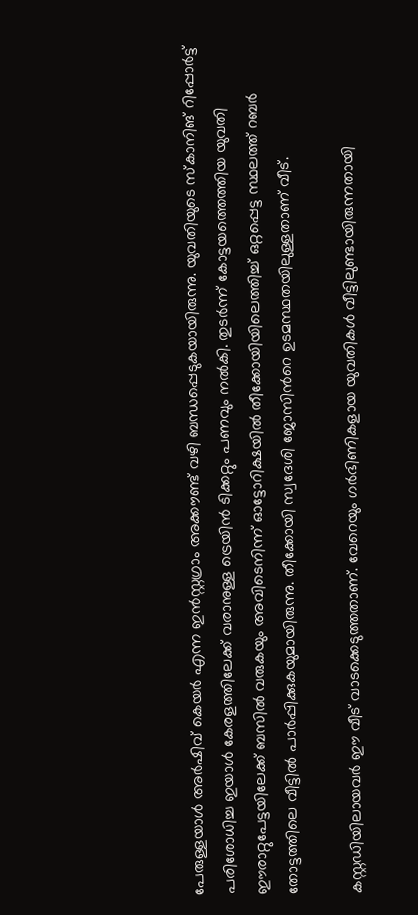പേരുള്ളയാൾ അർഷിവ് കെയർ എന്ന ഇൻസ്റ്റഗ്രാം അക്കൗണ്ട് വഴി ബന്ധപ്പെടുകയായിരുന്നു. യുവതിയുടെ സ്കാനിങ് റിപ്പോർട്ട് പരിശോധിച്ച ഇയാൾ കേരളത്തിലേക്ക് വരാനുള്ള ട്രെയിൻ ടിക്കറ്റും പണവും നൽകി. തുടർന്ന് കോട്ടയത്തെത്തിയ യുവതി ഈരാറ്റുപേട്ടയിലേക്ക് ബസിൽ വരുകയും അവിടെനിന്ന് ഓട്ടോറിക്ഷയിൽ തീക്കോയിയിലെത്തിച്ച് ഒറ്റപ്പെട്ട സ്ഥലത്ത് റബർ തോട്ടത്തിലെ വീട്ടിൽ പാർപ്പിക്കുകയുമായിരുന്നു. തീക്കോയി സ്വദേശി ജോസിന്‍റെ ഉടമസ്ഥതയിലുള്ളതാണ് വീട്.

കസ്റ്റഡിയിലായവർ ഈ വീട് വാടക്കെടുത്തതാണ്. വേറെയും ഗർഭിണികളായ യുവതികൾ വീട്ടിലുണ്ടായിരുന്നതായി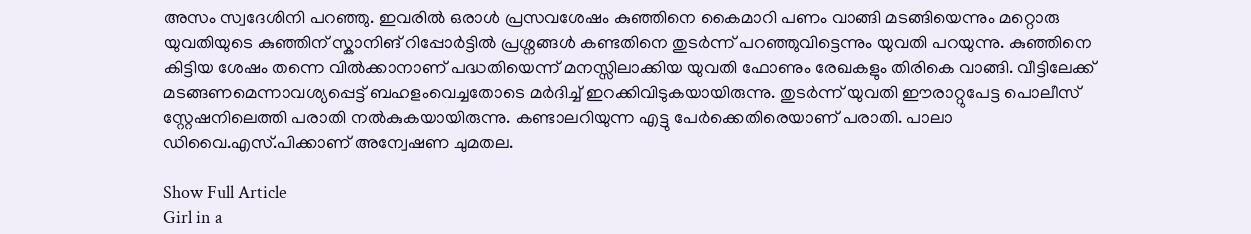അസം സ്വദേശിനി പറഞ്ഞു. ഇവരിൽ ഒരാൾ പ്രസവശേഷം കുഞ്ഞിനെ കൈമാറി പണം വാങ്ങി മടങ്ങിയെന്നും മറ്റൊരു യുവതിയുടെ കുഞ്ഞിന് സ്കാനിങ് റിപ്പോർട്ടിൽ പ്രശ്നങ്ങൾ കണ്ടതിനെ തുടർന്ന് പറഞ്ഞുവിട്ടെന്നും യുവതി പറയുന്നു. കുഞ്ഞിനെ കിട്ടിയ ശേഷം തന്നെ വിൽക്കാനാണ് പദ്ധതിയെന്ന് മനസ്സിലാക്കിയ യുവതി ഫോണും രേഖകളും തിരികെ വാങ്ങി. വീട്ടിലേക്ക് മടങ്ങണമെന്നാവശ്യപ്പെട്ട് ബഹളംവെച്ചതോടെ മർദിച്ച് ഇറക്കിവിടുകയായിരുന്നു. തുടർന്ന് യുവതി ഈരാറ്റുപേട്ട പൊലീസ് സ്റ്റേഷനിലെത്തി പരാതി നൽകുകയായിരുന്നു. കണ്ടാലറിയുന്ന എട്ടു പേർക്കെതിരെയാണ് പരാതി. പാലാ ഡിവൈ.എസ്.പിക്കാണ് അന്വേഷണ ചുമതല.

Show Full Article
Girl in a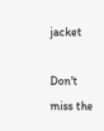jacket

Don't miss the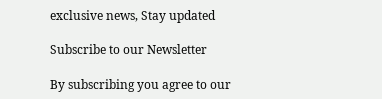exclusive news, Stay updated

Subscribe to our Newsletter

By subscribing you agree to our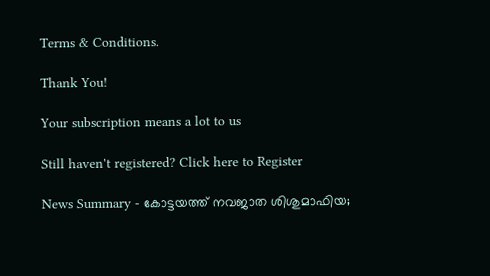Terms & Conditions.

Thank You!

Your subscription means a lot to us

Still haven't registered? Click here to Register

News Summary - കോട്ടയത്ത് നവജാത ശിശുമാഫിയ;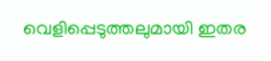വെളിപ്പെടുത്തലുമായി ഇതര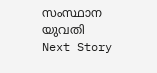സംസ്ഥാന യുവതി
Next Story